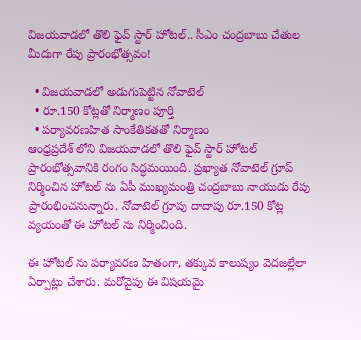విజయవాడలో తొలి ఫైవ్ స్టార్ హోటల్.. సీఎం చంద్రబాబు చేతుల మీదుగా రేపు ప్రారంభోత్సవం!

  • విజయవాడలో అడుగుపెట్టిన నోవాటెల్
  • రూ.150 కోట్లతో నిర్మాణం పూర్తి
  • పర్యావరణహిత సాంకేతికతతో నిర్మాణం
ఆంధ్రప్రదేశ్ లోని విజయవాడలో తొలి ఫైవ్ స్టార్ హోటల్ ప్రారంభోత్సవానికి రంగం సిద్ధమయింది. ప్రఖ్యాత నోవాటెల్ గ్రూప్ నిర్మించిన హోటల్ ను ఏపీ ముఖ్యమంత్రి చంద్రబాబు నాయుడు రేపు ప్రారంభించనున్నారు. నోవాటెల్ గ్రూపు దాదాపు రూ.150 కోట్ల వ్యయంతో ఈ హోటల్ ను నిర్మించింది.

ఈ హోటల్ ను పర్యావరణ హితంగా, తక్కువ కాలుష్యం వెదజల్లేలా ఏర్పాట్లు చేశారు. మరోవైపు ఈ విషయమై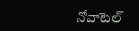నోవాటెల్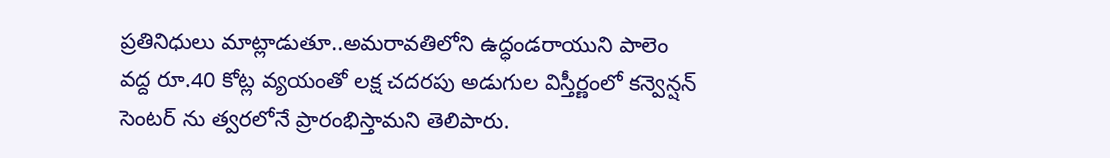ప్రతినిధులు మాట్లాడుతూ..అమరావతిలోని ఉద్ధండరాయుని పాలెం వద్ద రూ.40 కోట్ల వ్యయంతో లక్ష చదరపు అడుగుల విస్తీర్ణంలో కన్వెన్షన్ సెంటర్ ను త్వరలోనే ప్రారంభిస్తామని తెలిపారు.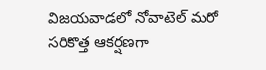విజయవాడలో నోవాటెల్ మరో సరికొత్త ఆకర్షణగా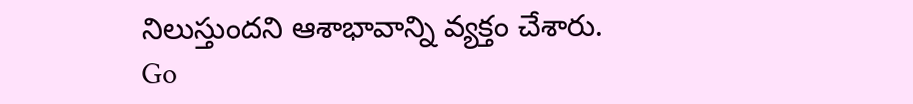నిలుస్తుందని ఆశాభావాన్ని వ్యక్తం చేశారు.
Go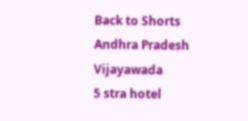Back to Shorts
Andhra Pradesh
Vijayawada
5 stra hotel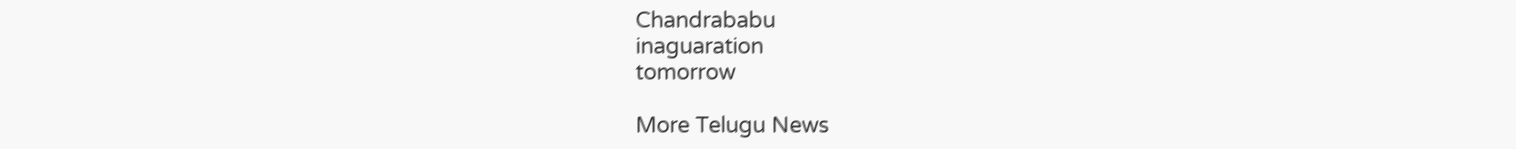Chandrababu
inaguaration
tomorrow

More Telugu News